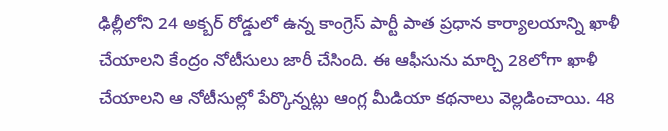ఢిల్లీలోని 24 అక్బర్ రోడ్డులో ఉన్న కాంగ్రెస్ పార్టీ పాత ప్రధాన కార్యాలయాన్ని ఖాళీ చేయాలని కేంద్రం నోటీసులు జారీ చేసింది. ఈ ఆఫీసును మార్చి 28లోగా ఖాళీ చేయాలని ఆ నోటీసుల్లో పేర్కొన్నట్లు ఆంగ్ల మీడియా కథనాలు వెల్లడించాయి. 48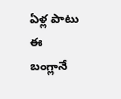ఏళ్ల పాటు ఈ బంగ్లానే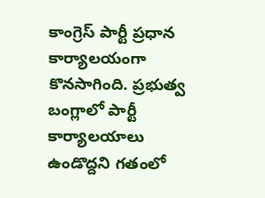కాంగ్రెస్ పార్టీ ప్రధాన కార్యాలయంగా కొనసాగింది. ప్రభుత్వ బంగ్లాలో పార్టీ కార్యాలయాలు ఉండొద్దని గతంలో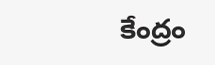కేంద్రం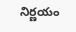నిర్ణయం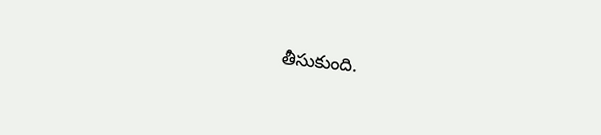తీసుకుంది.